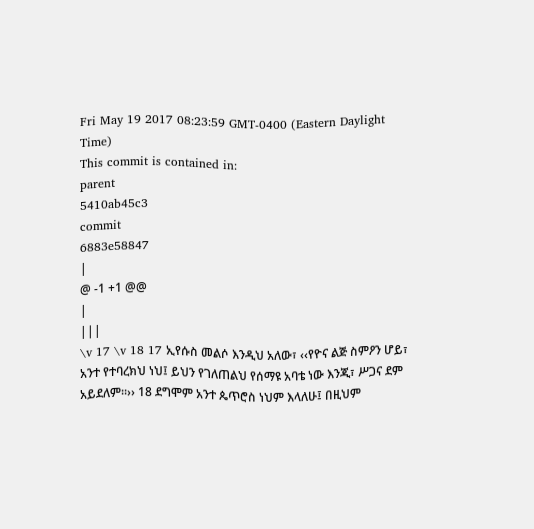Fri May 19 2017 08:23:59 GMT-0400 (Eastern Daylight Time)
This commit is contained in:
parent
5410ab45c3
commit
6883e58847
|
@ -1 +1 @@
|
|||
\v 17 \v 18 17 ኢየሱስ መልሶ እንዲህ አለው፣ ‹‹የዮና ልጅ ስምዖን ሆይ፣ አንተ የተባረክህ ነህ፤ ይህን የገለጠልህ የሰማዩ አባቴ ነው እንጂ፣ ሥጋና ደም አይደለም፡፡›› 18 ደግሞም አንተ ጴጥሮስ ነህም እላለሁ፤ በዚህም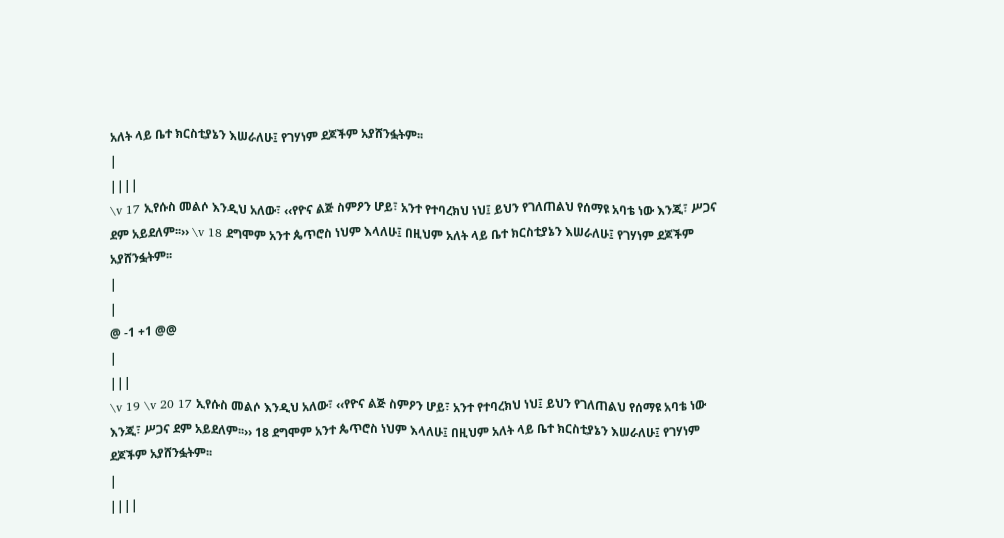አለት ላይ ቤተ ክርስቲያኔን እሠራለሁ፤ የገሃነም ደጆችም አያሸንፏትም፡፡
|
||||
\v 17 ኢየሱስ መልሶ እንዲህ አለው፣ ‹‹የዮና ልጅ ስምዖን ሆይ፣ አንተ የተባረክህ ነህ፤ ይህን የገለጠልህ የሰማዩ አባቴ ነው እንጂ፣ ሥጋና ደም አይደለም፡፡›› \v 18 ደግሞም አንተ ጴጥሮስ ነህም እላለሁ፤ በዚህም አለት ላይ ቤተ ክርስቲያኔን እሠራለሁ፤ የገሃነም ደጆችም አያሸንፏትም፡፡
|
|
@ -1 +1 @@
|
|||
\v 19 \v 20 17 ኢየሱስ መልሶ እንዲህ አለው፣ ‹‹የዮና ልጅ ስምዖን ሆይ፣ አንተ የተባረክህ ነህ፤ ይህን የገለጠልህ የሰማዩ አባቴ ነው እንጂ፣ ሥጋና ደም አይደለም፡፡›› 18 ደግሞም አንተ ጴጥሮስ ነህም እላለሁ፤ በዚህም አለት ላይ ቤተ ክርስቲያኔን እሠራለሁ፤ የገሃነም ደጆችም አያሸንፏትም፡፡
|
||||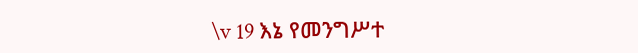\v 19 እኔ የመንግሥተ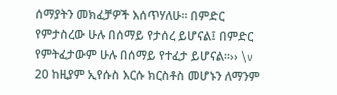ሰማያትን መክፈቻዎች እሰጥሃለሁ፡፡ በምድር የምታስረው ሁሉ በሰማይ የታሰረ ይሆናል፤ በምድር የምትፈታውም ሁሉ በሰማይ የተፈታ ይሆናል፡፡›› \v 20 ከዚያም ኢየሱስ እርሱ ክርስቶስ መሆኑን ለማንም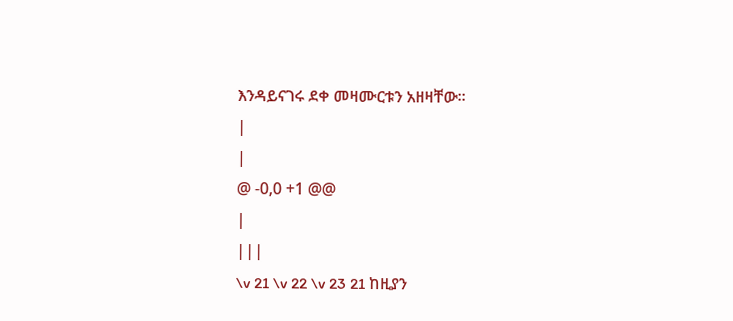እንዳይናገሩ ደቀ መዛሙርቱን አዘዛቸው፡፡
|
|
@ -0,0 +1 @@
|
|||
\v 21 \v 22 \v 23 21 ከዚያን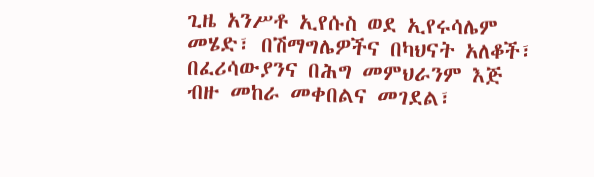ጊዜ አንሥቶ ኢየሱስ ወደ ኢየሩሳሌም መሄድ፣ በሽማግሌዎችና በካህናት አለቆች፣ በፈሪሳውያንና በሕግ መምህራንም እጅ ብዙ መከራ መቀበልና መገደል፣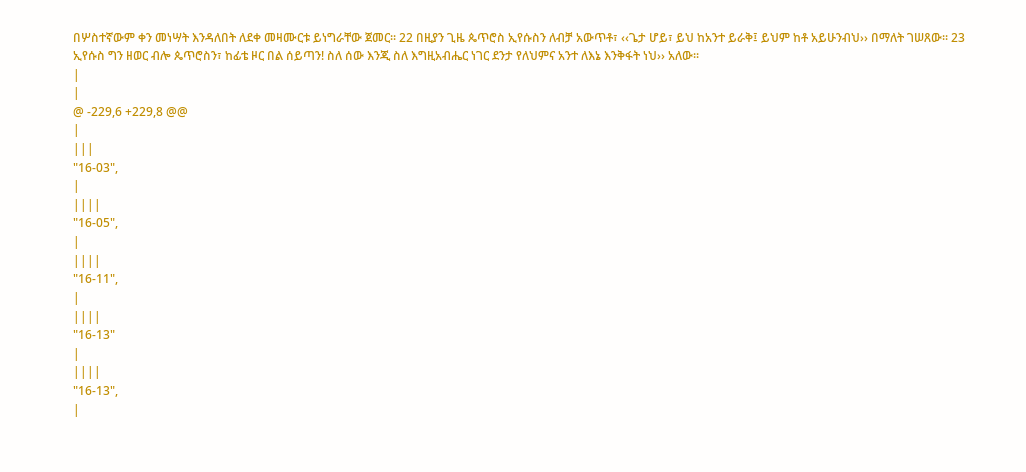በሦስተኛውም ቀን መነሣት እንዳለበት ለደቀ መዛሙርቱ ይነግራቸው ጀመር፡፡ 22 በዚያን ጊዜ ጴጥሮስ ኢየሱስን ለብቻ አውጥቶ፣ ‹‹ጌታ ሆይ፣ ይህ ከአንተ ይራቅ፤ ይህም ከቶ አይሁንብህ›› በማለት ገሠጸው፡፡ 23 ኢየሱስ ግን ዘወር ብሎ ጴጥሮስን፣ ከፊቴ ዞር በል ሰይጣን! ስለ ሰው እንጂ ስለ እግዚአብሔር ነገር ደንታ የለህምና አንተ ለእኔ እንቅፋት ነህ›› አለው፡፡
|
|
@ -229,6 +229,8 @@
|
|||
"16-03",
|
||||
"16-05",
|
||||
"16-11",
|
||||
"16-13"
|
||||
"16-13",
|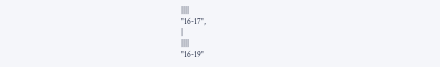||||
"16-17",
|
||||
"16-19"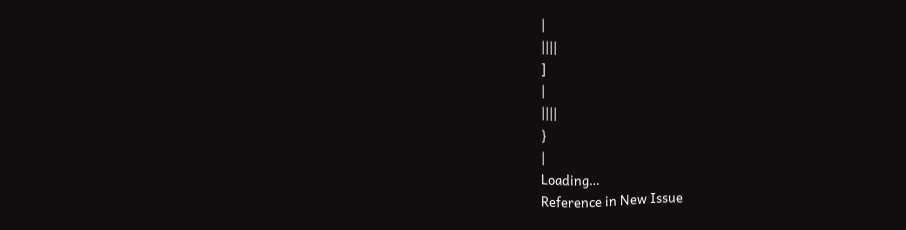|
||||
]
|
||||
}
|
Loading…
Reference in New Issue